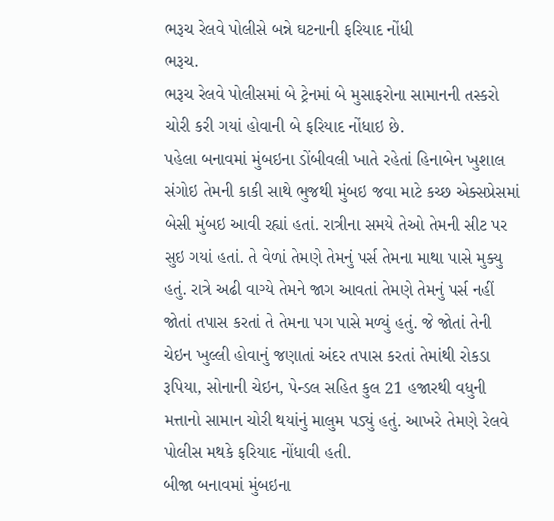ભરૂચ રેલવે પોલીસે બન્ને ઘટનાની ફરિયાદ નોંધી
ભરૂચ.
ભરૂચ રેલવે પોલીસમાં બે ટ્રેનમાં બે મુસાફરોના સામાનની તસ્કરો ચોરી કરી ગયાં હોવાની બે ફરિયાદ નોંધાઇ છે.
પહેલા બનાવમાં મુંબઇના ડોંબીવલી ખાતે રહેતાં હિનાબેન ખુશાલ સંગોઇ તેમની કાકી સાથે ભુજથી મુંબઇ જવા માટે કચ્છ એક્સપ્રેસમાં બેસી મુંબઇ આવી રહ્યાં હતાં. રાત્રીના સમયે તેઓ તેમની સીટ પર સુઇ ગયાં હતાં. તે વેળાં તેમણે તેમનું પર્સ તેમના માથા પાસે મુક્યુ હતું. રાત્રે અઢી વાગ્યે તેમને જાગ આવતાં તેમણે તેમનું પર્સ નહીં જોતાં તપાસ કરતાં તે તેમના પગ પાસે મળ્યું હતું. જે જોતાં તેની ચેઇન ખુલ્લી હોવાનું જણાતાં અંદર તપાસ કરતાં તેમાંથી રોકડા રૂપિયા, સોનાની ચેઇન, પેન્ડલ સહિત કુલ 21 હજારથી વધુની મત્તાનો સામાન ચોરી થયાંનું માલુમ પડ્યું હતું. આખરે તેમણે રેલવે પોલીસ મથકે ફરિયાદ નોંધાવી હતી.
બીજા બનાવમાં મુંબઇના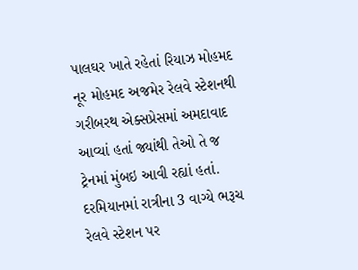પાલઘર ખાતે રહેતાં રિયાઝ મોહમદ નૂર મોહમદ અજમેર રેલવે સ્ટેશનથી ગરીબરથ એક્સપ્રેસમાં અમદાવાદ આવ્યાં હતાં જ્યાંથી તેઓ તે જ ટ્રેનમાં મુંબઇ આવી રહ્યાં હતાં. દરમિયાનમાં રાત્રીના 3 વાગ્યે ભરૂચ રેલવે સ્ટેશન પર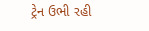ટ્રેન ઉભી રહી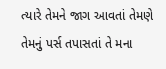ત્યારે તેમને જાગ આવતાં તેમણે તેમનું પર્સ તપાસતાં તે મના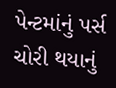પેન્ટમાંનું પર્સ ચોરી થયાનું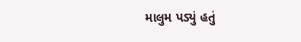માલુમ પડ્યું હતું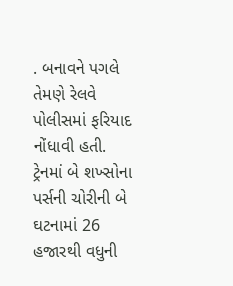. બનાવને પગલે તેમણે રેલવે પોલીસમાં ફરિયાદ નોંધાવી હતી.
ટ્રેનમાં બે શખ્સોના પર્સની ચોરીની બે ઘટનામાં 26 હજારથી વધુની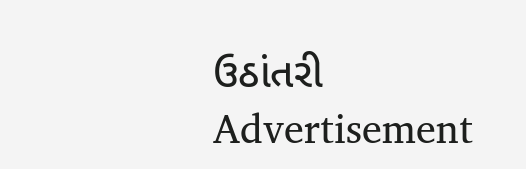ઉઠાંતરી
Advertisement